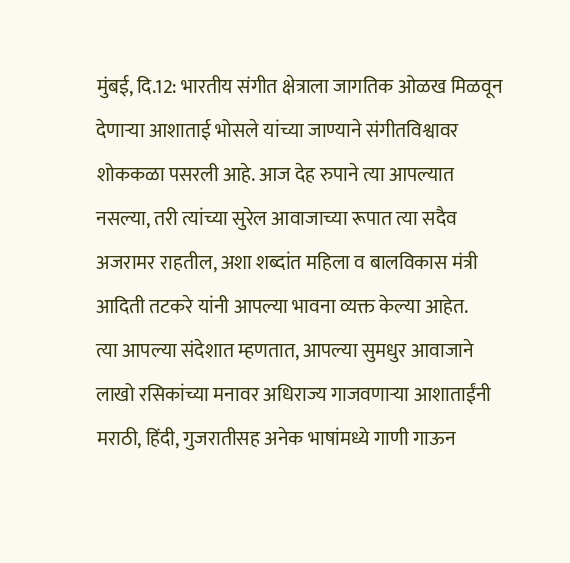मुंबई, दि.12: भारतीय संगीत क्षेत्राला जागतिक ओळख मिळवून देणाऱ्या आशाताई भोसले यांच्या जाण्याने संगीतविश्वावर शोककळा पसरली आहे. आज देह रुपाने त्या आपल्यात नसल्या, तरी त्यांच्या सुरेल आवाजाच्या रूपात त्या सदैव अजरामर राहतील, अशा शब्दांत महिला व बालविकास मंत्री आदिती तटकरे यांनी आपल्या भावना व्यक्त केल्या आहेत.
त्या आपल्या संदेशात म्हणतात, आपल्या सुमधुर आवाजाने लाखो रसिकांच्या मनावर अधिराज्य गाजवणाऱ्या आशाताईंनी मराठी, हिंदी, गुजरातीसह अनेक भाषांमध्ये गाणी गाऊन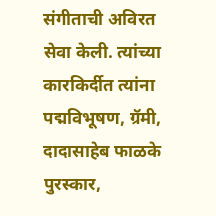संगीताची अविरत सेवा केली. त्यांच्या कारकिर्दीत त्यांना पद्मविभूषण, ग्रॅमी, दादासाहेब फाळके पुरस्कार,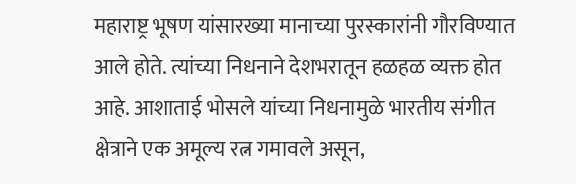महाराष्ट्र भूषण यांसारख्या मानाच्या पुरस्कारांनी गौरविण्यात आले होते. त्यांच्या निधनाने देशभरातून हळहळ व्यक्त होत आहे. आशाताई भोसले यांच्या निधनामुळे भारतीय संगीत क्षेत्राने एक अमूल्य रत्न गमावले असून,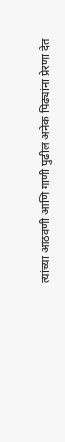त्यांच्या आठवणी आणि गाणी पुढील अनेक पिढ्यांना प्रेरणा देत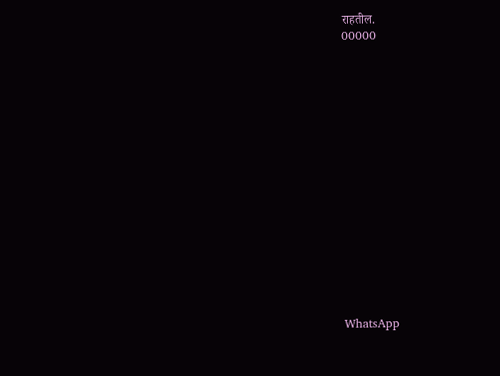राहतील.
00000

















WhatsApp